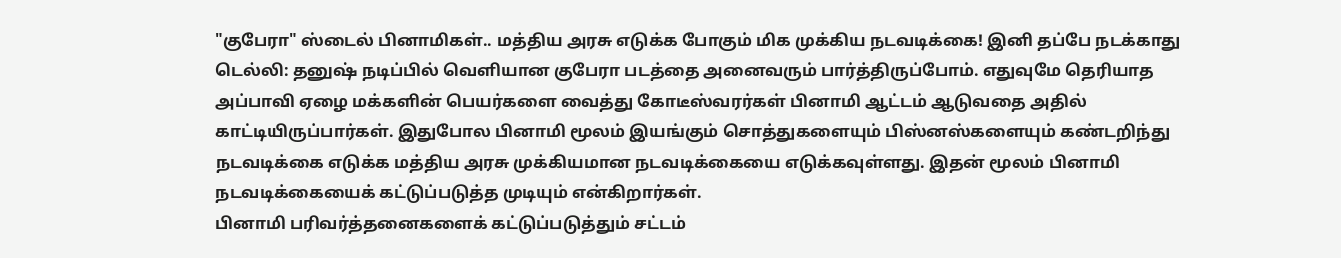"குபேரா" ஸ்டைல் பினாமிகள்.. மத்திய அரசு எடுக்க போகும் மிக முக்கிய நடவடிக்கை! இனி தப்பே நடக்காது
டெல்லி: தனுஷ் நடிப்பில் வெளியான குபேரா படத்தை அனைவரும் பார்த்திருப்போம். எதுவுமே தெரியாத அப்பாவி ஏழை மக்களின் பெயர்களை வைத்து கோடீஸ்வரர்கள் பினாமி ஆட்டம் ஆடுவதை அதில் காட்டியிருப்பார்கள். இதுபோல பினாமி மூலம் இயங்கும் சொத்துகளையும் பிஸ்னஸ்களையும் கண்டறிந்து நடவடிக்கை எடுக்க மத்திய அரசு முக்கியமான நடவடிக்கையை எடுக்கவுள்ளது. இதன் மூலம் பினாமி நடவடிக்கையைக் கட்டுப்படுத்த முடியும் என்கிறார்கள்.
பினாமி பரிவர்த்தனைகளைக் கட்டுப்படுத்தும் சட்டம்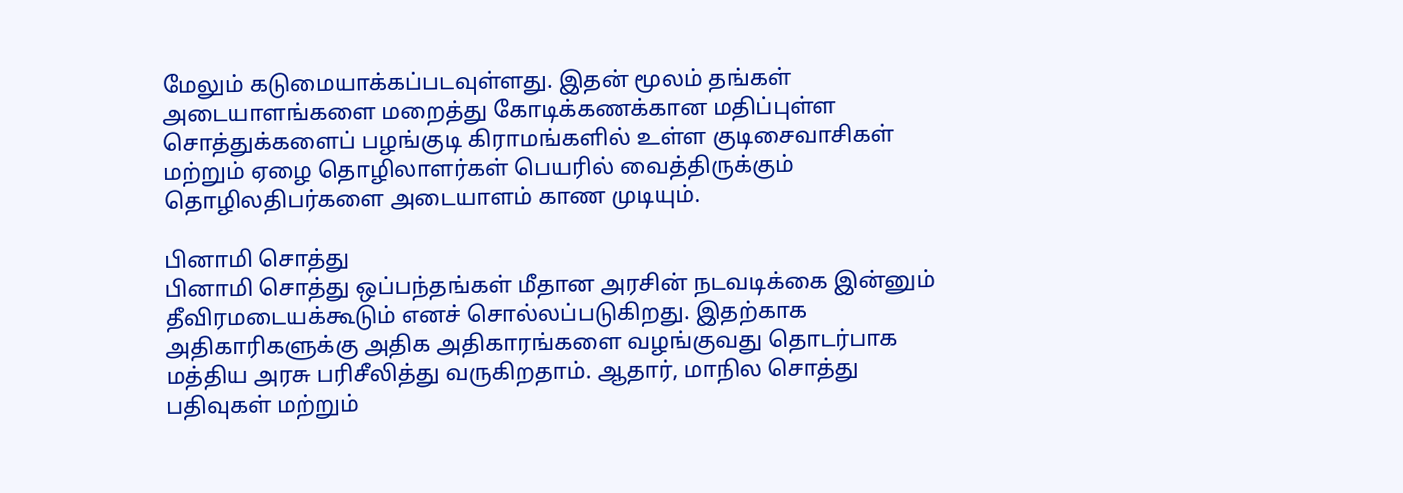மேலும் கடுமையாக்கப்படவுள்ளது. இதன் மூலம் தங்கள் அடையாளங்களை மறைத்து கோடிக்கணக்கான மதிப்புள்ள சொத்துக்களைப் பழங்குடி கிராமங்களில் உள்ள குடிசைவாசிகள் மற்றும் ஏழை தொழிலாளர்கள் பெயரில் வைத்திருக்கும் தொழிலதிபர்களை அடையாளம் காண முடியும்.

பினாமி சொத்து
பினாமி சொத்து ஒப்பந்தங்கள் மீதான அரசின் நடவடிக்கை இன்னும் தீவிரமடையக்கூடும் எனச் சொல்லப்படுகிறது. இதற்காக அதிகாரிகளுக்கு அதிக அதிகாரங்களை வழங்குவது தொடர்பாக மத்திய அரசு பரிசீலித்து வருகிறதாம். ஆதார், மாநில சொத்து பதிவுகள் மற்றும்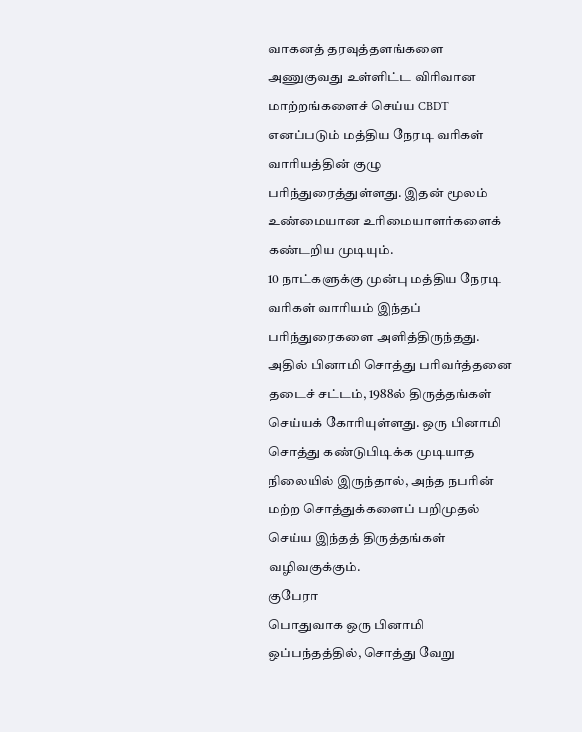வாகனத் தரவுத்தளங்களை அணுகுவது உள்ளிட்ட விரிவான மாற்றங்களைச் செய்ய CBDT எனப்படும் மத்திய நேரடி வரிகள் வாரியத்தின் குழு பரிந்துரைத்துள்ளது. இதன் மூலம் உண்மையான உரிமையாளர்களைக் கண்டறிய முடியும்.
10 நாட்களுக்கு முன்பு மத்திய நேரடி வரிகள் வாரியம் இந்தப் பரிந்துரைகளை அளித்திருந்தது. அதில் பினாமி சொத்து பரிவர்த்தனை தடைச் சட்டம், 1988ல் திருத்தங்கள் செய்யக் கோரியுள்ளது. ஒரு பினாமி சொத்து கண்டுபிடிக்க முடியாத நிலையில் இருந்தால், அந்த நபரின் மற்ற சொத்துக்களைப் பறிமுதல் செய்ய இந்தத் திருத்தங்கள் வழிவகுக்கும்.
குபேரா
பொதுவாக ஒரு பினாமி ஒப்பந்தத்தில், சொத்து வேறு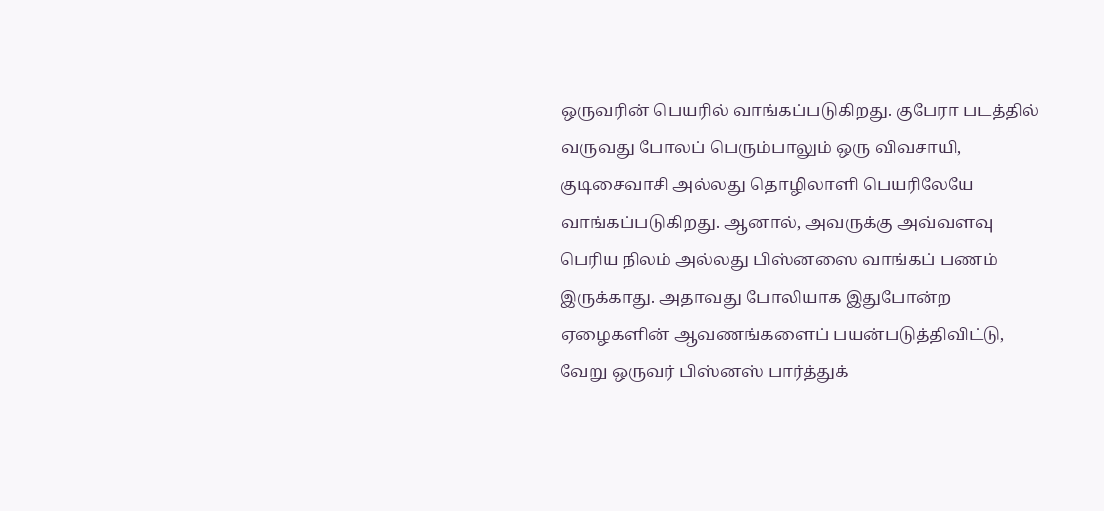ஒருவரின் பெயரில் வாங்கப்படுகிறது. குபேரா படத்தில் வருவது போலப் பெரும்பாலும் ஒரு விவசாயி, குடிசைவாசி அல்லது தொழிலாளி பெயரிலேயே வாங்கப்படுகிறது. ஆனால், அவருக்கு அவ்வளவு பெரிய நிலம் அல்லது பிஸ்னஸை வாங்கப் பணம் இருக்காது. அதாவது போலியாக இதுபோன்ற ஏழைகளின் ஆவணங்களைப் பயன்படுத்திவிட்டு, வேறு ஒருவர் பிஸ்னஸ் பார்த்துக்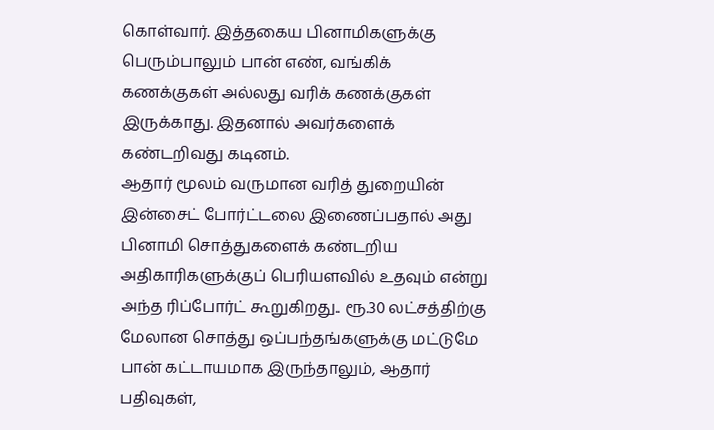கொள்வார். இத்தகைய பினாமிகளுக்கு பெரும்பாலும் பான் எண், வங்கிக் கணக்குகள் அல்லது வரிக் கணக்குகள் இருக்காது. இதனால் அவர்களைக் கண்டறிவது கடினம்.
ஆதார் மூலம் வருமான வரித் துறையின் இன்சைட் போர்ட்டலை இணைப்பதால் அது பினாமி சொத்துகளைக் கண்டறிய அதிகாரிகளுக்குப் பெரியளவில் உதவும் என்று அந்த ரிப்போர்ட் கூறுகிறது.. ரூ.30 லட்சத்திற்கு மேலான சொத்து ஒப்பந்தங்களுக்கு மட்டுமே பான் கட்டாயமாக இருந்தாலும், ஆதார் பதிவுகள்,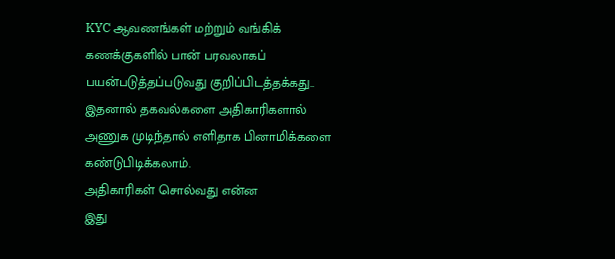KYC ஆவணங்கள் மற்றும் வங்கிக் கணக்குகளில் பான் பரவலாகப் பயன்படுத்தப்படுவது குறிப்பிடத்தக்கது.. இதனால் தகவல்களை அதிகாரிகளால் அணுக முடிந்தால் எளிதாக பினாமிக்களை கண்டுபிடிக்கலாம்.
அதிகாரிகள் சொல்வது என்ன
இது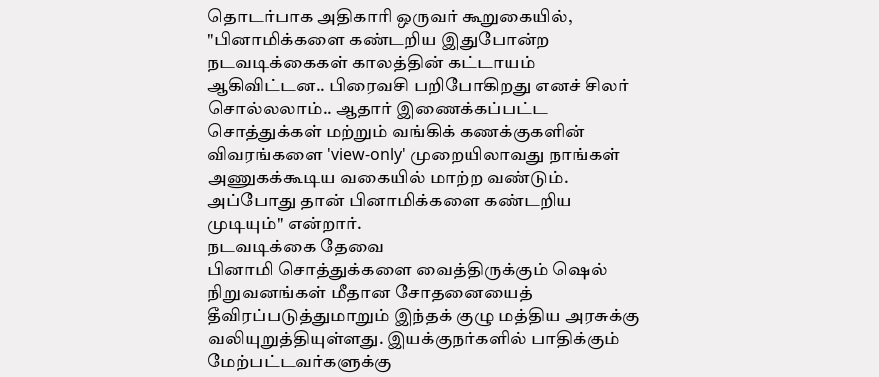தொடர்பாக அதிகாரி ஒருவர் கூறுகையில், "பினாமிக்களை கண்டறிய இதுபோன்ற நடவடிக்கைகள் காலத்தின் கட்டாயம் ஆகிவிட்டன.. பிரைவசி பறிபோகிறது எனச் சிலர் சொல்லலாம்.. ஆதார் இணைக்கப்பட்ட சொத்துக்கள் மற்றும் வங்கிக் கணக்குகளின் விவரங்களை 'view-only' முறையிலாவது நாங்கள் அணுகக்கூடிய வகையில் மாற்ற வண்டும். அப்போது தான் பினாமிக்களை கண்டறிய முடியும்" என்றார்.
நடவடிக்கை தேவை
பினாமி சொத்துக்களை வைத்திருக்கும் ஷெல் நிறுவனங்கள் மீதான சோதனையைத் தீவிரப்படுத்துமாறும் இந்தக் குழு மத்திய அரசுக்கு வலியுறுத்தியுள்ளது. இயக்குநர்களில் பாதிக்கும் மேற்பட்டவர்களுக்கு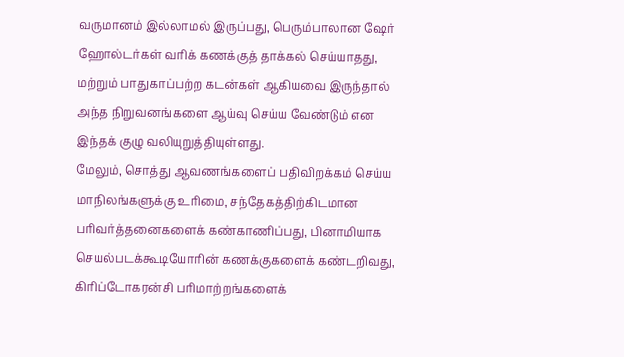வருமானம் இல்லாமல் இருப்பது, பெரும்பாலான ஷேர் ஹோல்டர்கள் வரிக் கணக்குத் தாக்கல் செய்யாதது, மற்றும் பாதுகாப்பற்ற கடன்கள் ஆகியவை இருந்தால் அந்த நிறுவனங்களை ஆய்வு செய்ய வேண்டும் என இந்தக் குழு வலியுறுத்தியுள்ளது.
மேலும், சொத்து ஆவணங்களைப் பதிவிறக்கம் செய்ய மாநிலங்களுக்கு உரிமை, சந்தேகத்திற்கிடமான பரிவர்த்தனைகளைக் கண்காணிப்பது, பினாமியாக செயல்படக்கூடியோரின் கணக்குகளைக் கண்டறிவது, கிரிப்டோகரன்சி பரிமாற்றங்களைக்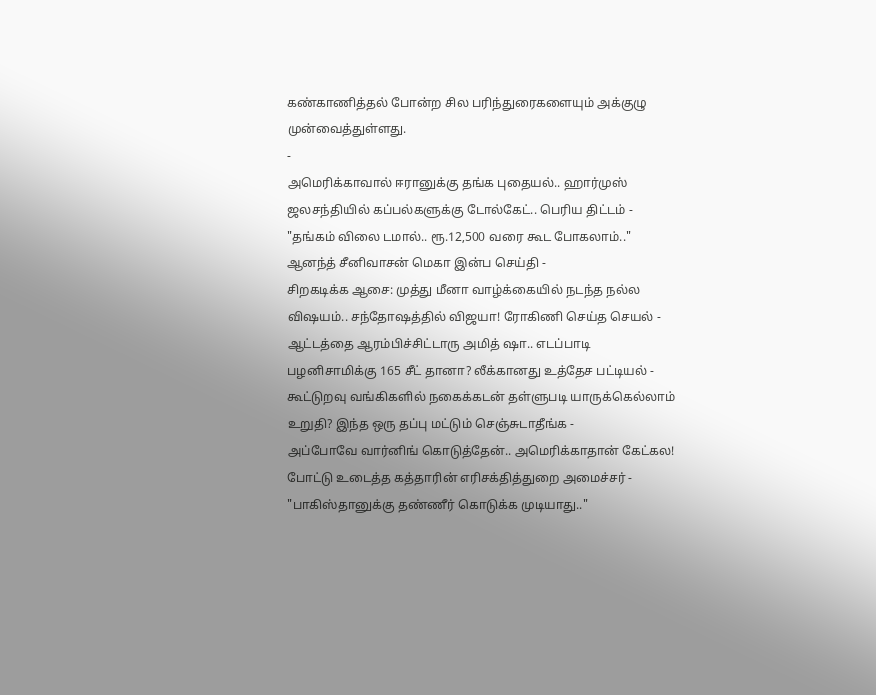கண்காணித்தல் போன்ற சில பரிந்துரைகளையும் அக்குழு முன்வைத்துள்ளது.
-
அமெரிக்காவால் ஈரானுக்கு தங்க புதையல்.. ஹார்முஸ் ஜலசந்தியில் கப்பல்களுக்கு டோல்கேட்.. பெரிய திட்டம் -
"தங்கம் விலை டமால்.. ரூ.12,500 வரை கூட போகலாம்.." ஆனந்த் சீனிவாசன் மெகா இன்ப செய்தி -
சிறகடிக்க ஆசை: முத்து மீனா வாழ்க்கையில் நடந்த நல்ல விஷயம்.. சந்தோஷத்தில் விஜயா! ரோகிணி செய்த செயல் -
ஆட்டத்தை ஆரம்பிச்சிட்டாரு அமித் ஷா.. எடப்பாடி பழனிசாமிக்கு 165 சீட் தானா? லீக்கானது உத்தேச பட்டியல் -
கூட்டுறவு வங்கிகளில் நகைக்கடன் தள்ளுபடி யாருக்கெல்லாம் உறுதி? இந்த ஒரு தப்பு மட்டும் செஞ்சுடாதீங்க -
அப்போவே வார்னிங் கொடுத்தேன்.. அமெரிக்காதான் கேட்கல! போட்டு உடைத்த கத்தாரின் எரிசக்தித்துறை அமைச்சர் -
"பாகிஸ்தானுக்கு தண்ணீர் கொடுக்க முடியாது.."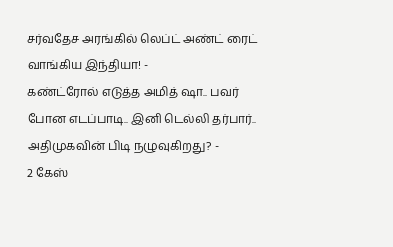சர்வதேச அரங்கில் லெப்ட் அண்ட் ரைட் வாங்கிய இந்தியா! -
கண்ட்ரோல் எடுத்த அமித் ஷா.. பவர் போன எடப்பாடி.. இனி டெல்லி தர்பார்.. அதிமுகவின் பிடி நழுவுகிறது? -
2 கேஸ்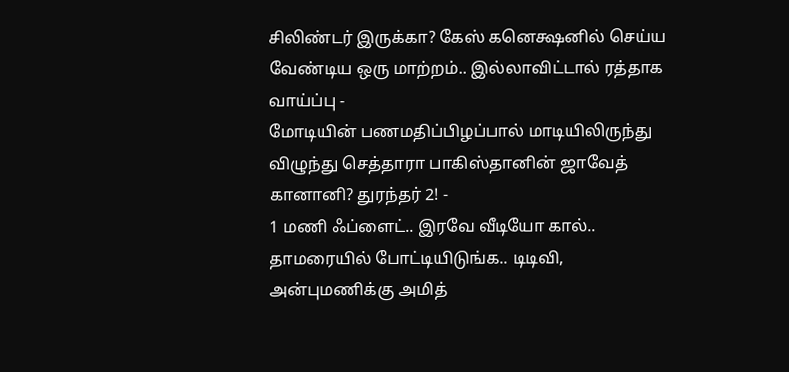சிலிண்டர் இருக்கா? கேஸ் கனெக்ஷனில் செய்ய வேண்டிய ஒரு மாற்றம்.. இல்லாவிட்டால் ரத்தாக வாய்ப்பு -
மோடியின் பணமதிப்பிழப்பால் மாடியிலிருந்து விழுந்து செத்தாரா பாகிஸ்தானின் ஜாவேத் கானானி? துரந்தர் 2! -
1 மணி ஃப்ளைட்.. இரவே வீடியோ கால்.. தாமரையில் போட்டியிடுங்க.. டிடிவி, அன்புமணிக்கு அமித்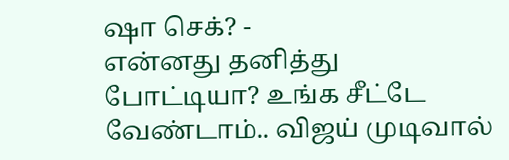ஷா செக்? -
என்னது தனித்து போட்டியா? உங்க சீட்டே வேண்டாம்.. விஜய் முடிவால்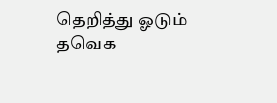தெறித்து ஓடும் தவெக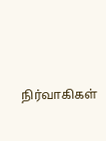நிர்வாகிகள்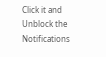Click it and Unblock the Notifications